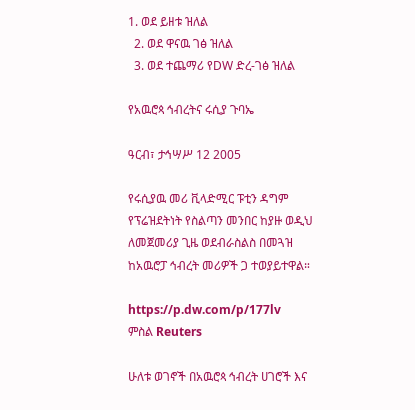1. ወደ ይዘቱ ዝለል
  2. ወደ ዋናዉ ገፅ ዝለል
  3. ወደ ተጨማሪ የDW ድረ-ገፅ ዝለል

የአዉሮጳ ኅብረትና ሩሲያ ጉባኤ

ዓርብ፣ ታኅሣሥ 12 2005

የሩሲያዉ መሪ ቪላድሚር ፑቲን ዳግም የፕሬዝደትነት የስልጣን መንበር ከያዙ ወዲህ ለመጀመሪያ ጊዜ ወደብራስልስ በመጓዝ ከአዉሮፓ ኅብረት መሪዎች ጋ ተወያይተዋል።

https://p.dw.com/p/177lv
ምስል Reuters

ሁለቱ ወገኖች በአዉሮጳ ኅብረት ሀገሮች እና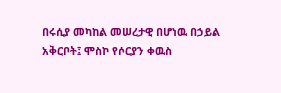በሩሲያ መካከል መሠረታዊ በሆነዉ በኃይል አቅርቦት፤ ሞስኮ የሶርያን ቀዉስ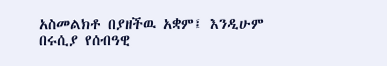አስመልክቶ በያዘችዉ አቋም፤ እንዲሁም በሩሲያ የሰብዓዊ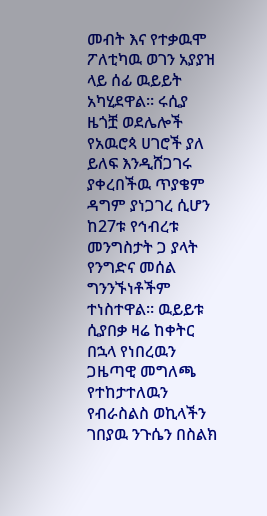መብት እና የተቃዉሞ ፖለቲካዉ ወገን አያያዝ ላይ ሰፊ ዉይይት አካሂደዋል። ሩሲያ ዜጎቿ ወደሌሎች የአዉሮጳ ሀገሮች ያለ ይለፍ እንዲሸጋገሩ ያቀረበችዉ ጥያቄም ዳግም ያነጋገረ ሲሆን ከ27ቱ የኅብረቱ መንግስታት ጋ ያላት የንግድና መሰል ግንንኙነቶችም ተነስተዋል። ዉይይቱ ሲያበቃ ዛሬ ከቀትር በኋላ የነበረዉን ጋዜጣዊ መግለጫ የተከታተለዉን የብራስልስ ወኪላችን ገበያዉ ንጉሴን በስልክ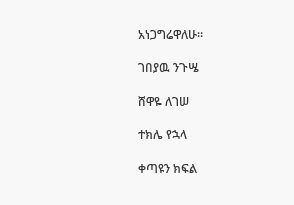አነጋግሬዋለሁ።

ገበያዉ ንጉሤ

ሸዋዬ ለገሠ

ተክሌ የኋላ

ቀጣዩን ክፍል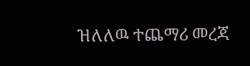ዝለለዉ ተጨማሪ መረጃ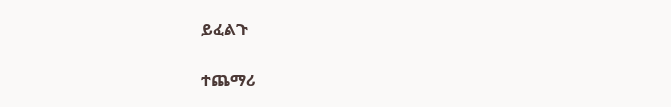ይፈልጉ

ተጨማሪ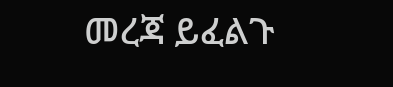መረጃ ይፈልጉ